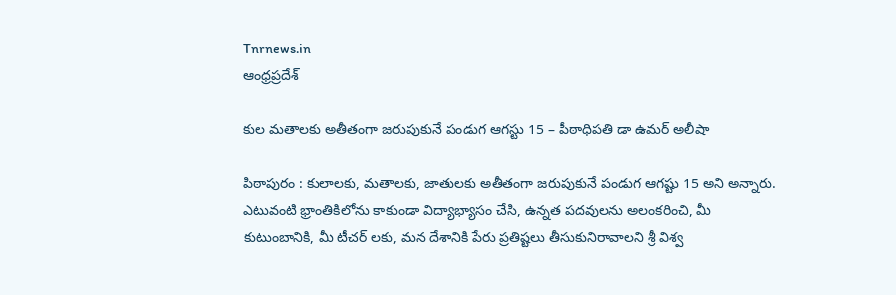Tnrnews.in
ఆంధ్రప్రదేశ్

కుల మతాలకు అతీతంగా జరుపుకునే పండుగ ఆగస్టు 15 – పీఠాధిపతి డా ఉమర్ అలీషా

పిఠాపురం : కులాలకు, మతాలకు, జాతులకు అతీతంగా జరుపుకునే పండుగ ఆగష్టు 15 అని అన్నారు. ఎటువంటి భ్రాంతికిలోను కాకుండా విద్యాభ్యాసం చేసి, ఉన్నత పదవులను అలంకరించి, మీ కుటుంబానికి, మీ టీచర్ లకు, మన దేశానికి పేరు ప్రతిష్టలు తీసుకునిరావాలని శ్రీ విశ్వ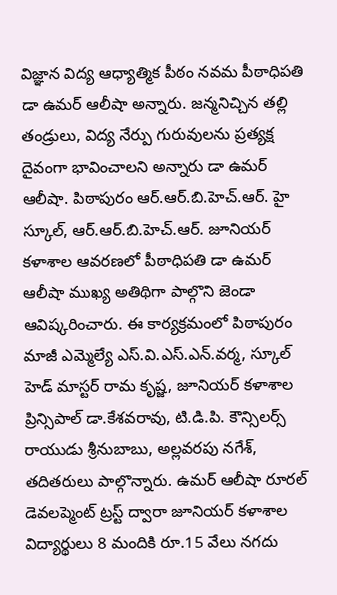విజ్ఞాన విద్య ఆధ్యాత్మిక పీఠం నవమ పీఠాధిపతి డా ఉమర్ ఆలీషా అన్నారు. జన్మనిచ్చిన తల్లి తండ్రులు, విద్య నేర్పు గురువులను ప్రత్యక్ష దైవంగా భావించాలని అన్నారు డా ఉమర్ ఆలీషా. పిఠాపురం ఆర్.ఆర్.బి.హెచ్.ఆర్. హై స్కూల్, ఆర్.ఆర్.బి.హెచ్.ఆర్. జూనియర్ కళాశాల ఆవరణలో పీఠాధిపతి డా ఉమర్ ఆలీషా ముఖ్య అతిథిగా పాల్గొని జెండా ఆవిష్కరించారు. ఈ కార్యక్రమంలో పిఠాపురం మాజీ ఎమ్మెల్యే ఎస్.వి.ఎస్.ఎన్.వర్మ, స్కూల్ హెడ్ మాస్టర్ రామ కృష్జ, జూనియర్ కళాశాల ప్రిన్సిపాల్ డా.కేశవరావు, టి.డి.పి. కౌన్సిలర్స్ రాయుడు శ్రీనుబాబు, అల్లవరపు నగేశ్, తదితరులు పాల్గొన్నారు. ఉమర్ ఆలీషా రూరల్ డెవలప్మెంట్ ట్రస్ట్ ద్వారా జూనియర్ కళాశాల విద్యార్థులు 8 మందికి రూ.15 వేలు నగదు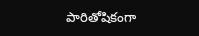పారితోషికంగా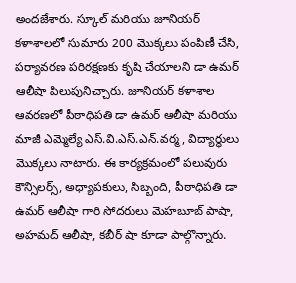అందజేశారు. స్కూల్ మరియు జూనియర్ కళాశాలలో సుమారు 200 మొక్కలు పంపిణీ చేసి, పర్యావరణ పరిరక్షణకు కృషి చేయాలని డా ఉమర్ ఆలీషా పిలుపునిచ్చారు. జూనియర్ కళాశాల ఆవరణలో పీఠాధిపతి డా ఉమర్ ఆలీషా మరియు మాజీ ఎమ్మెల్యే ఎస్.వి.ఎస్.ఎన్.వర్మ, విద్యార్థులు మొక్కలు నాటారు. ఈ కార్యక్రమంలో పలువురు కౌన్సిలర్స్, అధ్యాపకులు, సిబ్బంది, పీఠాధిపతి డా ఉమర్ ఆలీషా గారి సోదరులు మెహబూబ్ పాషా, అహమద్ ఆలీషా, కబీర్ షా కూడా పాల్గొన్నారు.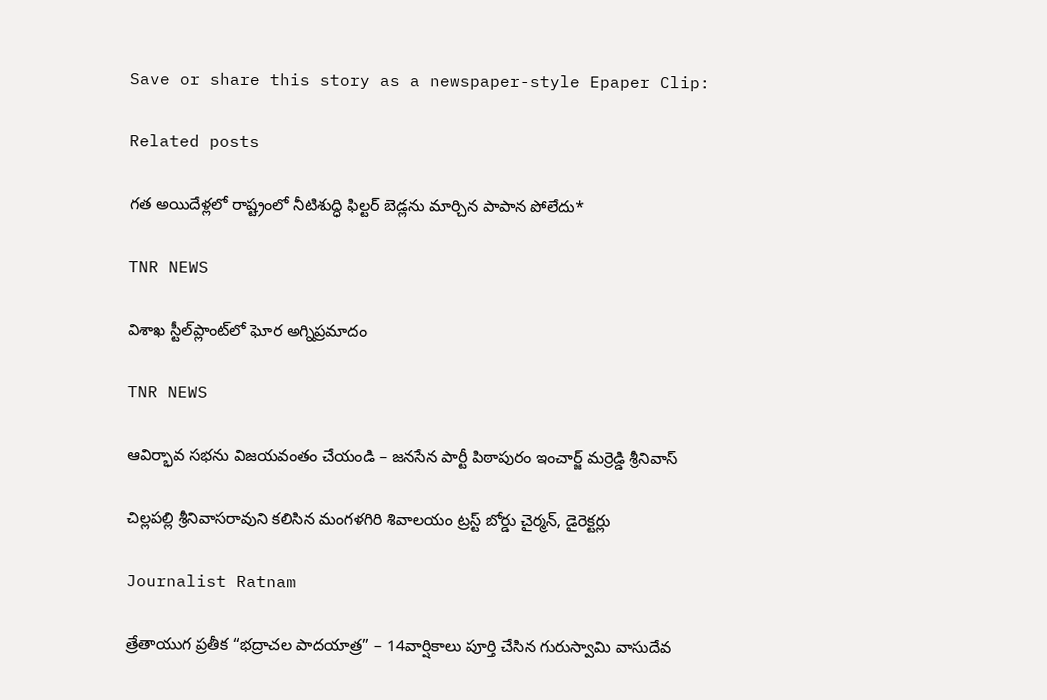Save or share this story as a newspaper-style Epaper Clip:

Related posts

గత అయిదేళ్లలో రాష్ట్రంలో నీటిశుద్ధి ఫిల్టర్ బెడ్లను మార్చిన పాపాన పోలేదు*

TNR NEWS

విశాఖ స్టీల్‌ప్లాంట్‌లో ఘోర అగ్నిప్రమాదం

TNR NEWS

ఆవిర్భావ సభను విజయవంతం చేయండి – జనసేన పార్టీ పిఠాపురం ఇంచార్జ్ మర్రెడ్డి శ్రీనివాస్

చిల్లపల్లి శ్రీనివాసరావుని కలిసిన మంగళగిరి శివాలయం ట్రస్ట్ బోర్డు చైర్మన్, డైరెక్టర్లు

Journalist Ratnam

త్రేతాయుగ ప్రతీక “భద్రాచల పాదయాత్ర” – 14వార్షికాలు పూర్తి చేసిన గురుస్వామి వాసుదేవ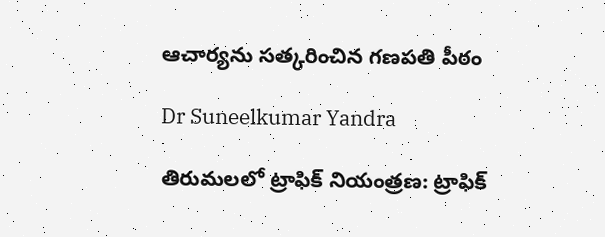ఆచార్యను సత్కరించిన గణపతి పీఠం

Dr Suneelkumar Yandra

తిరుమలలో ట్రాఫిక్ నియంత్రణ: ట్రాఫిక్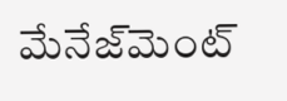మేనేజ్‌మెంట్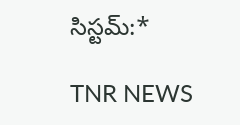సిస్టమ్:*

TNR NEWS